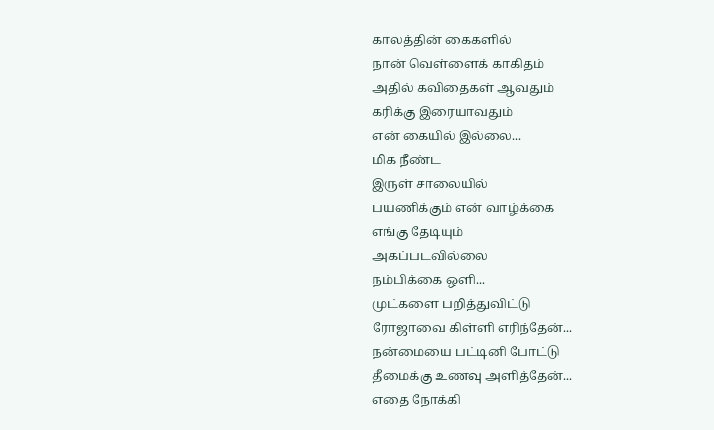காலத்தின் கைகளில்
நான் வெள்ளைக் காகிதம்
அதில் கவிதைகள் ஆவதும்
கரிக்கு இரையாவதும்
என் கையில் இல்லை...
மிக நீண்ட
இருள் சாலையில்
பயணிக்கும் என் வாழ்க்கை
எங்கு தேடியும்
அகப்படவில்லை
நம்பிக்கை ஒளி...
முட்களை பறித்துவிட்டு
ரோஜாவை கிள்ளி எரிந்தேன்...
நன்மையை பட்டினி போட்டு
தீமைக்கு உணவு அளித்தேன்...
எதை நோக்கி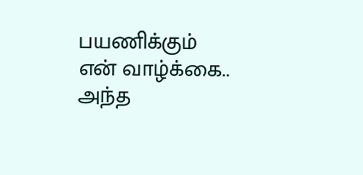பயணிக்கும்
என் வாழ்க்கை..
அந்த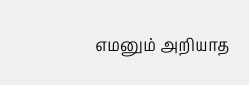எமனும் அறியாத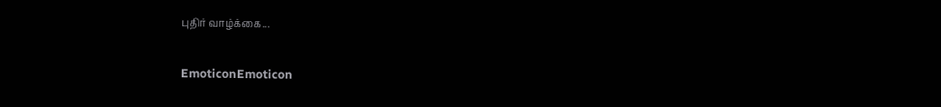புதிர் வாழ்க்கை...

EmoticonEmoticon